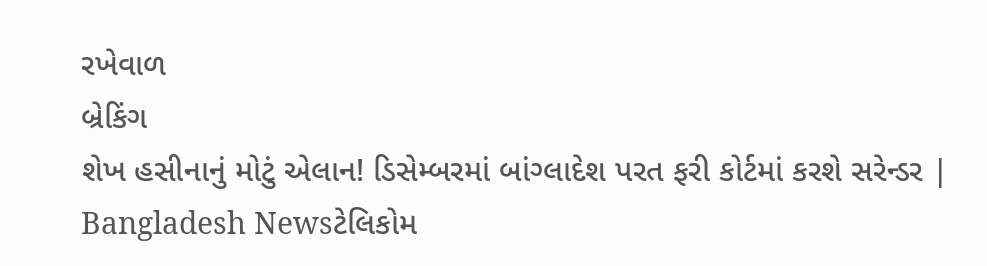રખેવાળ
બ્રેકિંગ
શેખ હસીનાનું મોટું એલાન! ડિસેમ્બરમાં બાંગ્લાદેશ પરત ફરી કોર્ટમાં કરશે સરેન્ડર | Bangladesh Newsટેલિકોમ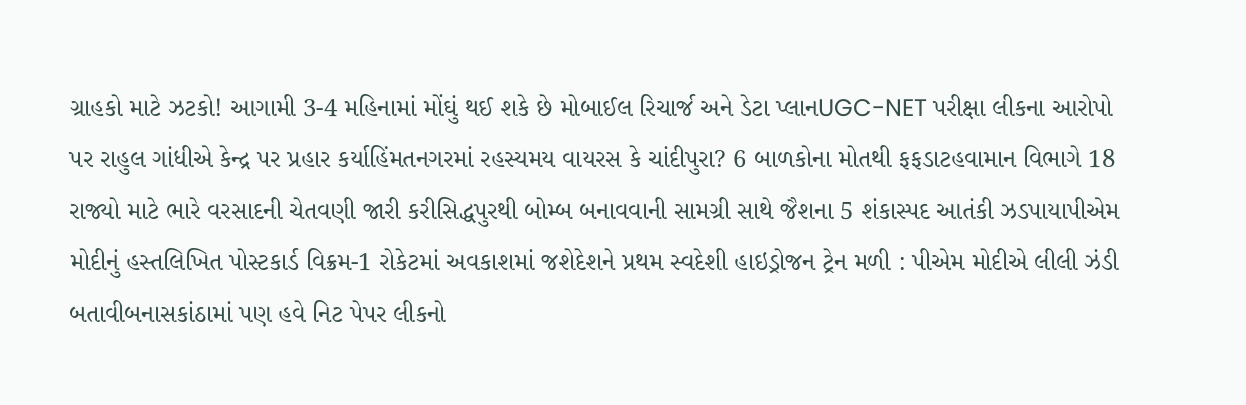ગ્રાહકો માટે ઝટકો! આગામી 3-4 મહિનામાં મોંઘું થઈ શકે છે મોબાઈલ રિચાર્જ અને ડેટા પ્લાનUGC-NET પરીક્ષા લીકના આરોપો પર રાહુલ ગાંધીએ કેન્દ્ર પર પ્રહાર કર્યાહિંમતનગરમાં રહસ્યમય વાયરસ કે ચાંદીપુરા? 6 બાળકોના મોતથી ફફડાટહવામાન વિભાગે 18 રાજ્યો માટે ભારે વરસાદની ચેતવણી જારી કરીસિદ્ધપુરથી બોમ્બ બનાવવાની સામગ્રી સાથે જૈશના 5 શંકાસ્પદ આતંકી ઝડપાયાપીએમ મોદીનું હસ્તલિખિત પોસ્ટકાર્ડ વિક્રમ-1 રોકેટમાં અવકાશમાં જશેદેશને પ્રથમ સ્વદેશી હાઇડ્રોજન ટ્રેન મળી : પીએમ મોદીએ લીલી ઝંડી બતાવીબનાસકાંઠામાં પણ હવે નિટ પેપર લીકનો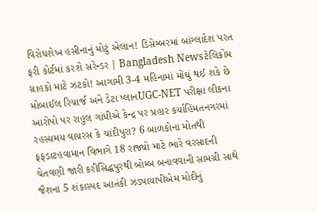વિરોધશેખ હસીનાનું મોટું એલાન! ડિસેમ્બરમાં બાંગ્લાદેશ પરત ફરી કોર્ટમાં કરશે સરેન્ડર | Bangladesh Newsટેલિકોમ ગ્રાહકો માટે ઝટકો! આગામી 3-4 મહિનામાં મોંઘું થઈ શકે છે મોબાઈલ રિચાર્જ અને ડેટા પ્લાનUGC-NET પરીક્ષા લીકના આરોપો પર રાહુલ ગાંધીએ કેન્દ્ર પર પ્રહાર કર્યાહિંમતનગરમાં રહસ્યમય વાયરસ કે ચાંદીપુરા? 6 બાળકોના મોતથી ફફડાટહવામાન વિભાગે 18 રાજ્યો માટે ભારે વરસાદની ચેતવણી જારી કરીસિદ્ધપુરથી બોમ્બ બનાવવાની સામગ્રી સાથે જૈશના 5 શંકાસ્પદ આતંકી ઝડપાયાપીએમ મોદીનું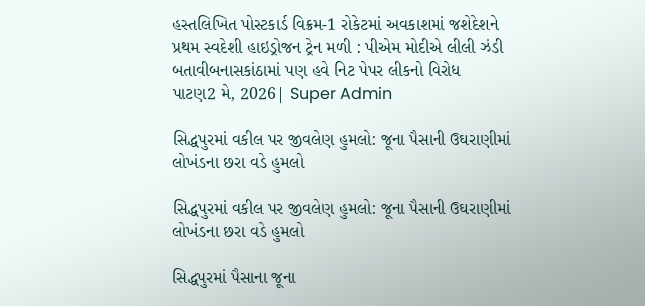હસ્તલિખિત પોસ્ટકાર્ડ વિક્રમ-1 રોકેટમાં અવકાશમાં જશેદેશને પ્રથમ સ્વદેશી હાઇડ્રોજન ટ્રેન મળી : પીએમ મોદીએ લીલી ઝંડી બતાવીબનાસકાંઠામાં પણ હવે નિટ પેપર લીકનો વિરોધ
પાટણ2 મે, 2026| Super Admin

સિદ્ધપુરમાં વકીલ પર જીવલેણ હુમલો: જૂના પૈસાની ઉઘરાણીમાં લોખંડના છરા વડે હુમલો

સિદ્ધપુરમાં વકીલ પર જીવલેણ હુમલો: જૂના પૈસાની ઉઘરાણીમાં લોખંડના છરા વડે હુમલો

સિદ્ધપુરમાં પૈસાના જૂના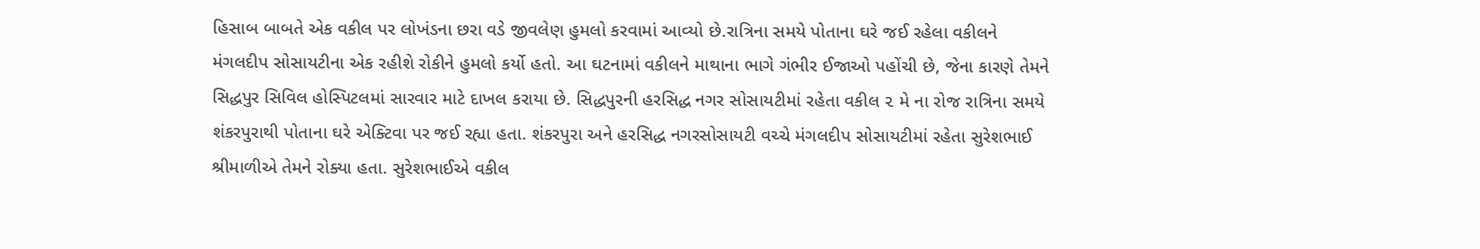હિસાબ બાબતે એક વકીલ પર લોખંડના છરા વડે જીવલેણ હુમલો કરવામાં આવ્યો છે.રાત્રિના સમયે પોતાના ઘરે જઈ રહેલા વકીલને મંગલદીપ સોસાયટીના એક રહીશે રોકીને હુમલો કર્યો હતો. આ ઘટનામાં વકીલને માથાના ભાગે ગંભીર ઈજાઓ પહોંચી છે, જેના કારણે તેમને સિદ્ધપુર સિવિલ હોસ્પિટલમાં સારવાર માટે દાખલ કરાયા છે. સિદ્ધપુરની હરસિદ્ધ નગર સોસાયટીમાં રહેતા વકીલ ૨ મે ના રોજ રાત્રિના સમયે શંકરપુરાથી પોતાના ઘરે એક્ટિવા પર જઈ રહ્યા હતા. શંકરપુરા અને હરસિદ્ધ નગરસોસાયટી વચ્ચે મંગલદીપ સોસાયટીમાં રહેતા સુરેશભાઈ શ્રીમાળીએ તેમને રોક્યા હતા. સુરેશભાઈએ વકીલ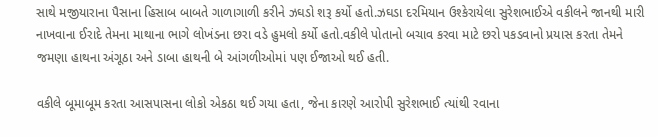સાથે મજીયારાના પૈસાના હિસાબ બાબતે ગાળાગાળી કરીને ઝઘડો શરૂ કર્યો હતો.ઝઘડા દરમિયાન ઉશ્કેરાયેલા સુરેશભાઈએ વકીલને જાનથી મારી નાખવાના ઈરાદે તેમના માથાના ભાગે લોખંડના છરા વડે હુમલો કર્યો હતો.વકીલે પોતાનો બચાવ કરવા માટે છરો પકડવાનો પ્રયાસ કરતા તેમને જમણા હાથના અંગૂઠા અને ડાબા હાથની બે આંગળીઓમાં પણ ઈજાઓ થઈ હતી.

વકીલે બૂમાબૂમ કરતા આસપાસના લોકો એકઠા થઈ ગયા હતા, જેના કારણે આરોપી સુરેશભાઈ ત્યાંથી રવાના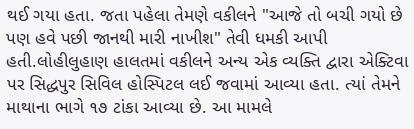થઈ ગયા હતા. જતા પહેલા તેમણે વકીલને "આજે તો બચી ગયો છે પણ હવે પછી જાનથી મારી નાખીશ" તેવી ધમકી આપી હતી.લોહીલુહાણ હાલતમાં વકીલને અન્ય એક વ્યક્તિ દ્વારા એક્ટિવા પર સિદ્ધપુર સિવિલ હોસ્પિટલ લઈ જવામાં આવ્યા હતા. ત્યાં તેમને માથાના ભાગે ૧૭ ટાંકા આવ્યા છે. આ મામલે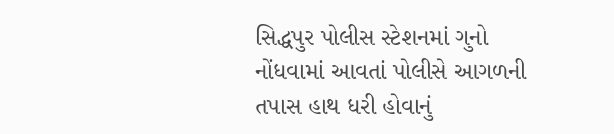સિદ્ધપુર પોલીસ સ્ટેશનમાં ગુનો નોંધવામાં આવતાં પોલીસે આગળની તપાસ હાથ ધરી હોવાનું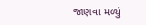જાણવા મળ્યું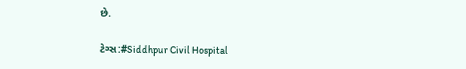છે.

ટેગ્સ:#Siddhpur Civil Hospital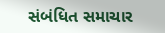સંબંધિત સમાચાર